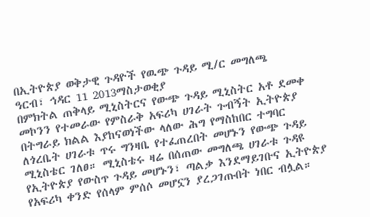በኢትዮጵያ ወቅታዊ ጉዳዮች የዉጭ ጉዳይ ሚ/ር መግለጫ
ዓርብ፣ ኅዳር 11 2013ማስታወቂያ
በምክትል ጠቅላይ ሚኒስትርና የውጭ ጉዳይ ሚኒስትር አቶ ደመቀ መኮንን የተመራው የምስራቅ አፍሪካ ሀገራት ጉብኝት ኢትዮጵያ በትግራይ ክልል እያከናወነችው ላለው ሕግ የማስከበር ተግባር ለጎረቤት ሀገራቱ ጥሩ ግንዛቤ የተፈጠረበት መሆኑን የውጭ ጉዳይ ሚኒስቴር ገለፀ። ሚኒስቴሩ ዛሬ በሰጠው መግለጫ ሀገራቱ ጉዳዩ የኢትዮጵያ የውስጥ ጉዳይ መሆኑን፣ ጣልቃ እንደማይገቡና ኢትዮጵያ የአፍሪካ ቀንድ የሰላም ምሰሶ መሆኗን ያረጋገጡበት ነበር ብሏል።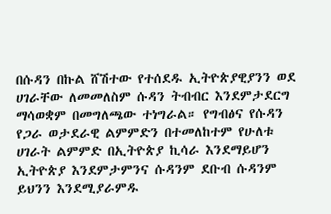በሱዳን በኩል ሸሽተው የተሰደዱ ኢትዮጵያዊያንን ወደ ሀገራቸው ለመመለስም ሱዳን ትብብር እንደምታደርግ ማሳወቋም በመግለጫው ተነግራል። የግብፅና የሱዳን የጋራ ወታደራዊ ልምምድን በተመለከተም የሁለቱ ሀገራት ልምምድ በኢትዮጵያ ኪሳራ እንደማይሆን ኢትዮጵያ እንደምታምንና ሱዳንም ደቡብ ሱዳንም ይህንን እንደሚያራምዱ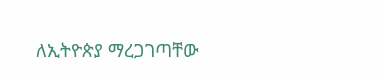ለኢትዮጵያ ማረጋገጣቸው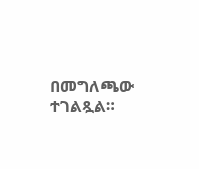በመግለጫው ተገልጿል።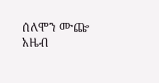ሰለሞን ሙጬ
አዜብ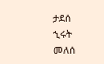ታደሰ
ኂሩት መለሰ